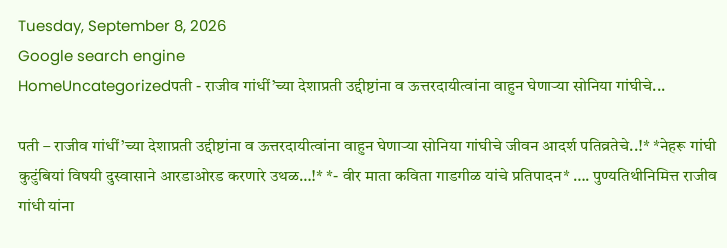Tuesday, September 8, 2026
Google search engine
HomeUncategorizedपती - राजीव गांधीं’च्या देशाप्रती उद्दीष्टांना व ऊत्तरदायीत्वांना वाहुन घेणाऱ्या सोनिया गांघीचे...

पती – राजीव गांधीं’च्या देशाप्रती उद्दीष्टांना व ऊत्तरदायीत्वांना वाहुन घेणाऱ्या सोनिया गांघीचे जीवन आदर्श पतिव्रतेचे..!* *नेहरू गांघी कुटुंबियां विषयी दुस्वासाने आरडाओरड करणारे उथळ…!* *- वीर माता कविता गाडगीळ यांचे प्रतिपादन* …. पुण्यतिथीनिमित्त राजीव गांधी यांना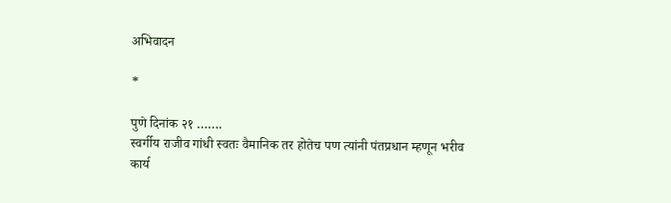अभिवादन

*

पुणे दिनांक २१ …….
स्वर्गीय राजीव गांधी स्वतः वैमानिक तर होतेच पण त्यांनी पंतप्रधान म्हणून भरीव कार्य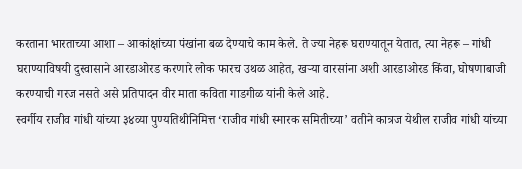करताना भारताच्या आशा – आकांक्षांच्या पंखांना बळ देण्याचे काम केले. ते ज्या नेहरू घराण्यातून येतात, त्या नेहरू – गांधी घराण्याविषयी दुस्वासाने आरडाओरड करणारे लोक फारच उथळ आहेत, खऱ्या वारसांना अशी आरडाओरड किंवा, घोषणाबाजी करण्याची गरज नसते असे प्रतिपादन वीर माता कविता गाडगीळ यांनी केले आहे.
स्वर्गीय राजीव गांधी यांच्या ३४व्या पुण्यतिथीनिमित्त ‘राजीव गांधी स्मारक समितीच्या’ वतीने कात्रज येथील राजीव गांधी यांच्या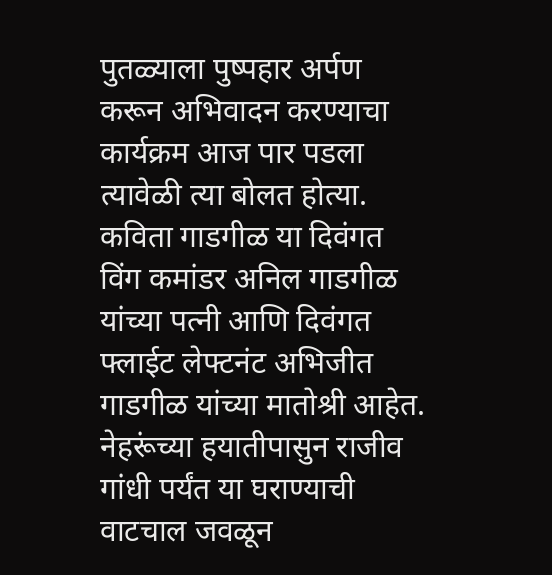पुतळ्याला पुष्पहार अर्पण करून अभिवादन करण्याचा कार्यक्रम आज पार पडला त्यावेळी त्या बोलत होत्या. कविता गाडगीळ या दिवंगत विंग कमांडर अनिल गाडगीळ यांच्या पत्नी आणि दिवंगत फ्लाईट लेफ्टनंट अभिजीत गाडगीळ यांच्या मातोश्री आहेत.
नेहरूंच्या हयातीपासुन राजीव गांधी पर्यंत या घराण्याची वाटचाल जवळून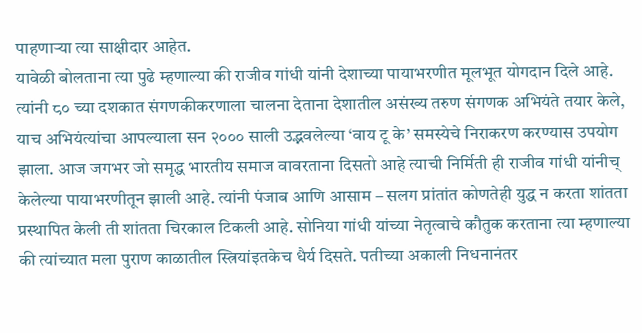पाहणाऱ्या त्या साक्षीदार आहेत.
यावेळी बोलताना त्या पुढे म्हणाल्या की राजीव गांधी यांनी देशाच्या पायाभरणीत मूलभूत योगदान दिले आहे. त्यांनी ८० च्या दशकात संगणकीकरणाला चालना देताना देशातील असंख्य तरुण संगणक अभियंते तयार केले, याच अभियंत्यांचा आपल्याला सन २००० साली उद्भवलेल्या ‘वाय टू के’ समस्येचे निराकरण करण्यास उपयोग झाला. आज जगभर जो समृद्ध भारतीय समाज वावरताना दिसतो आहे त्याची निर्मिती ही राजीव गांधी यांनीच् केलेल्या पायाभरणीतून झाली आहे. त्यांनी पंजाब आणि आसाम – सलग प्रांतांत कोणतेही युद्ध न करता शांतता प्रस्थापित केली ती शांतता चिरकाल टिकली आहे. सोनिया गांधी यांच्या नेतृत्वाचे कौतुक करताना त्या म्हणाल्या की त्यांच्यात मला पुराण काळातील स्त्रियांइतकेच धैर्य दिसते. पतीच्या अकाली निधनानंतर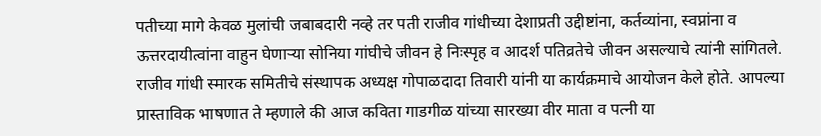पतीच्या मागे केवळ मुलांची जबाबदारी नव्हे तर पती राजीव गांधीच्या देशाप्रती उद्दीष्टांना, कर्तव्यांना, स्वप्नांना व ऊत्तरदायीत्वांना वाहुन घेणाऱ्या सोनिया गांघीचे जीवन हे निःस्पृह व आदर्श पतिव्रतेचे जीवन असल्याचे त्यांनी सांगितले.
राजीव गांधी स्मारक समितीचे संस्थापक अध्यक्ष गोपाळदादा तिवारी यांनी या कार्यक्रमाचे आयोजन केले होते. आपल्या प्रास्ताविक भाषणात ते म्हणाले की आज कविता गाडगीळ यांच्या सारख्या वीर माता व पत्नी या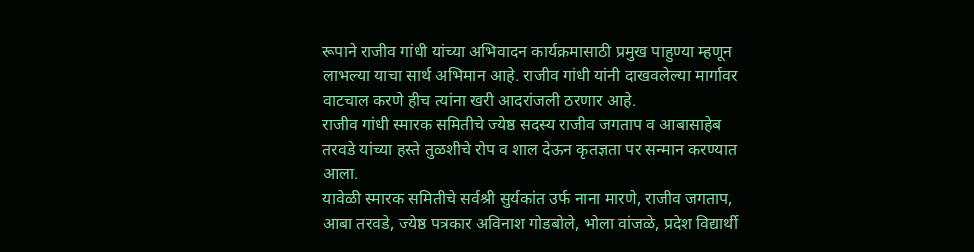रूपाने राजीव गांधी यांच्या अभिवादन कार्यक्रमासाठी प्रमुख पाहुण्या म्हणून लाभल्या याचा सार्थ अभिमान आहे. राजीव गांधी यांनी दाखवलेल्या मार्गावर वाटचाल करणे हीच त्यांना खरी आदरांजली ठरणार आहे.
राजीव गांधी स्मारक समितीचे ज्येष्ठ सदस्य राजीव जगताप व आबासाहेब तरवडे यांच्या हस्ते तुळशीचे रोप व शाल देऊन कृतज्ञता पर सन्मान करण्यात आला.
यावेळी स्मारक समितीचे सर्वश्री सुर्यकांत उर्फ नाना मारणे, राजीव जगताप, आबा तरवडे, ज्येष्ठ पत्रकार अविनाश गोडबोले, भोला वांजळे, प्रदेश विद्यार्थी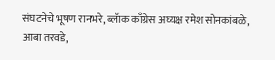संघटनेचे भूषण रानभरे, ब्लॅाक काँग्रेस अघ्यक्ष रमेश सोनकांबळे, आबा तरवडे,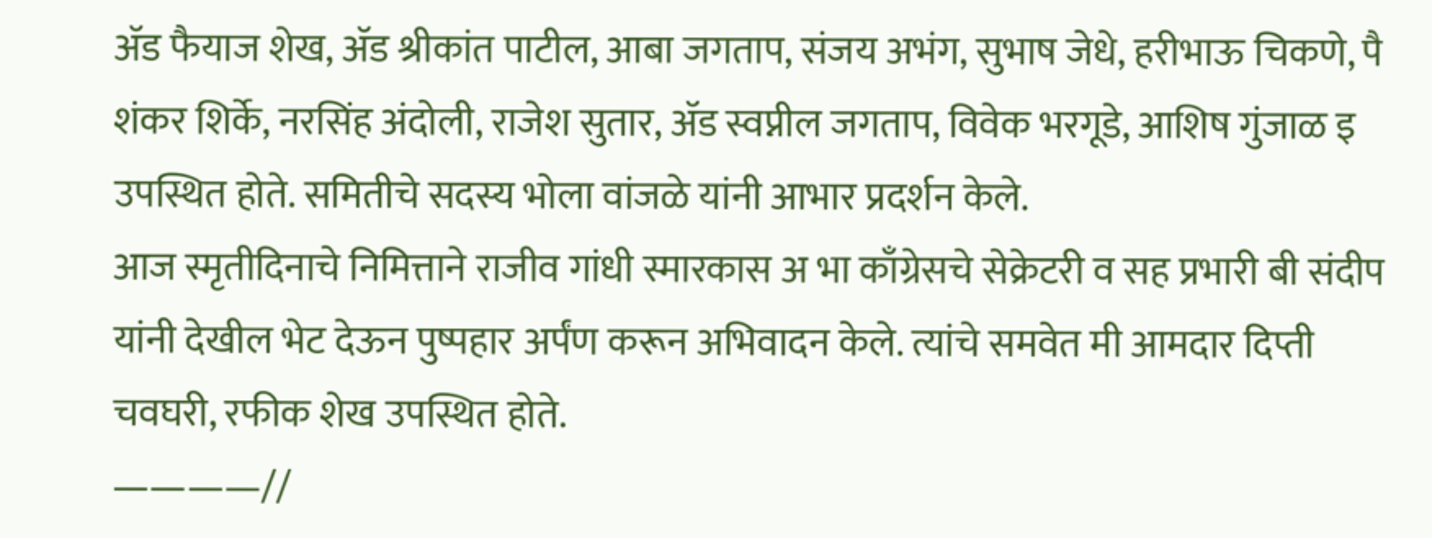ॲड फैयाज शेख, ॲड श्रीकांत पाटील, आबा जगताप, संजय अभंग, सुभाष जेधे, हरीभाऊ चिकणे, पै शंकर शिर्के, नरसिंह अंदोली, राजेश सुतार, ॲड स्वप्नील जगताप, विवेक भरगूडे, आशिष गुंजाळ इ उपस्थित होते. समितीचे सदस्य भोला वांजळे यांनी आभार प्रदर्शन केले.
आज स्मृतीदिनाचे निमित्ताने राजीव गांधी स्मारकास अ भा काँग्रेसचे सेक्रेटरी व सह प्रभारी बी संदीप यांनी देखील भेट देऊन पुष्पहार अर्पंण करून अभिवादन केले. त्यांचे समवेत मी आमदार दिप्ती चवघरी, रफीक शेख उपस्थित होते.
————//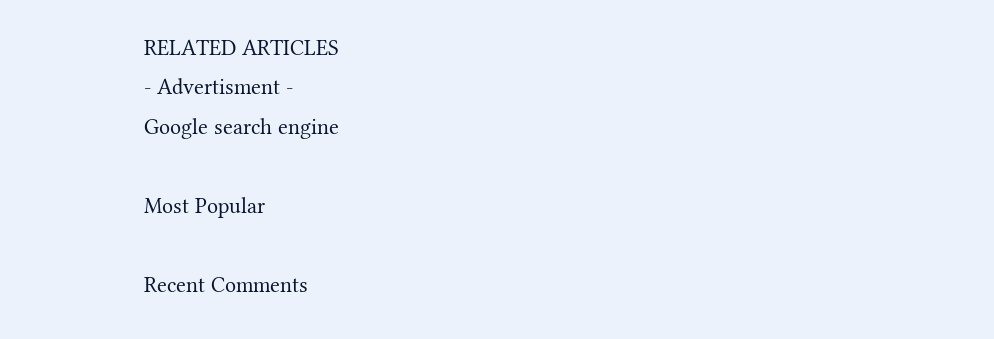RELATED ARTICLES
- Advertisment -
Google search engine

Most Popular

Recent Comments